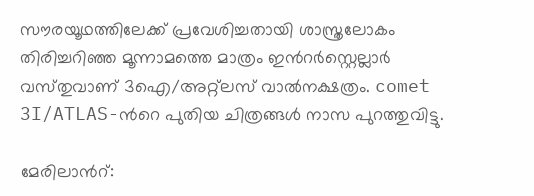സൗരയൂഥത്തിലേക്ക് പ്രവേശിച്ചതായി ശാസ്ത്രലോകം തിരിച്ചറിഞ്ഞ മൂന്നാമത്തെ മാത്രം ഇന്‍റര്‍സ്റ്റെല്ലാര്‍ വസ്‌തുവാണ് 3ഐ/അറ്റ്‌ലസ് വാല്‍നക്ഷത്രം. comet 3I/ATLAS-ന്‍റെ പുതിയ ചിത്രങ്ങള്‍ നാസ പുറത്തുവിട്ടു.

മേരിലാന്‍റ്: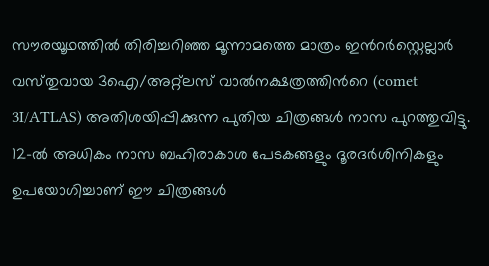സൗരയൂഥത്തില്‍ തിരിച്ചറിഞ്ഞ മൂന്നാമത്തെ മാത്രം ഇന്‍റര്‍സ്റ്റെല്ലാര്‍ വസ്‌തുവായ 3ഐ/അറ്റ്ലസ് വാൽനക്ഷത്രത്തിന്‍റെ (comet 3I/ATLAS) അതിശയിപ്പിക്കുന്ന പുതിയ ചിത്രങ്ങൾ നാസ പുറത്തുവിട്ടു. 12-ൽ അധികം നാസ ബഹിരാകാശ പേടകങ്ങളും ദൂരദർശിനികളും ഉപയോഗിച്ചാണ് ഈ ചിത്രങ്ങൾ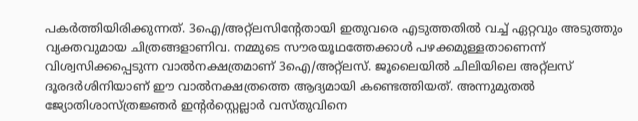പകര്‍ത്തിയിരിക്കുന്നത്. 3ഐ/അറ്റ്ലസിന്‍റേതായി ഇതുവരെ എടുത്തതിൽ വച്ച് ഏറ്റവും അടുത്തും വ്യക്തവുമായ ചിത്രങ്ങളാണിവ. നമ്മുടെ സൗരയൂഥത്തേക്കാൾ പഴക്കമുള്ളതാണെന്ന് വിശ്വസിക്കപ്പെടുന്ന വാല്‍നക്ഷത്രമാണ് 3ഐ/അറ്റ്ലസ്. ജൂലൈയിൽ ചിലിയിലെ അറ്റ്ലസ് ദൂരദർശിനിയാണ് ഈ വാൽനക്ഷത്രത്തെ ആദ്യമായി കണ്ടെത്തിയത്. അന്നുമുതൽ ജ്യോതിശാസ്ത്രജ്ഞർ ഇന്‍റര്‍സ്റ്റെല്ലാര്‍ വസ്‌തുവിനെ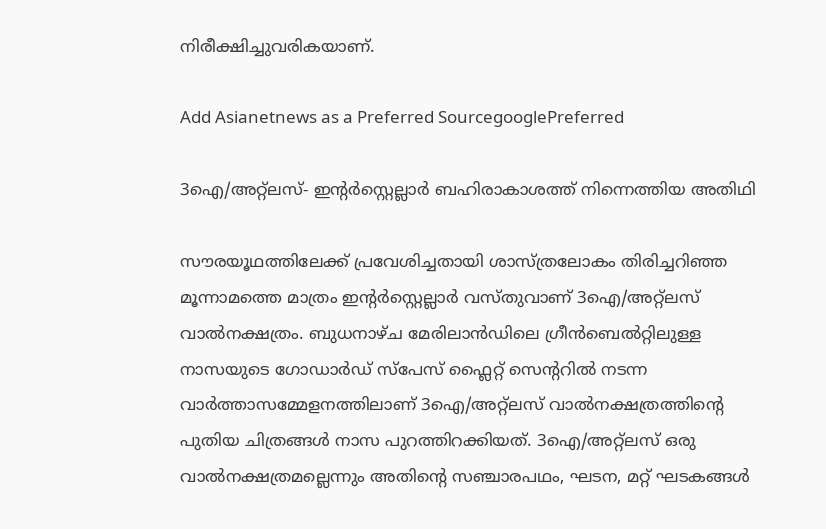നിരീക്ഷിച്ചുവരികയാണ്.

Add Asianetnews as a Preferred SourcegooglePreferred

3ഐ/അറ്റ്ലസ്- ഇന്‍റര്‍സ്റ്റെല്ലാര്‍ ബഹിരാകാശത്ത് നിന്നെത്തിയ അതിഥി

സൗരയൂഥത്തിലേക്ക് പ്രവേശിച്ചതായി ശാസ്ത്രലോകം തിരിച്ചറിഞ്ഞ മൂന്നാമത്തെ മാത്രം ഇന്‍റര്‍സ്റ്റെല്ലാര്‍ വസ്‌തുവാണ് 3ഐ/അറ്റ്‌ലസ് വാല്‍നക്ഷത്രം. ബുധനാഴ്‌ച മേരിലാൻഡിലെ ഗ്രീൻബെൽറ്റിലുള്ള നാസയുടെ ഗോഡാർഡ് സ്‌പേസ് ഫ്ലൈറ്റ് സെന്‍ററിൽ നടന്ന വാർത്താസമ്മേളനത്തിലാണ് 3ഐ/അറ്റ്ലസ് വാല്‍നക്ഷത്രത്തിന്‍റെ പുതിയ ചിത്രങ്ങൾ നാസ പുറത്തിറക്കിയത്. 3ഐ/അറ്റ്ലസ് ഒരു വാൽനക്ഷത്രമല്ലെന്നും അതിന്‍റെ സഞ്ചാരപഥം, ഘടന, മറ്റ് ഘടകങ്ങൾ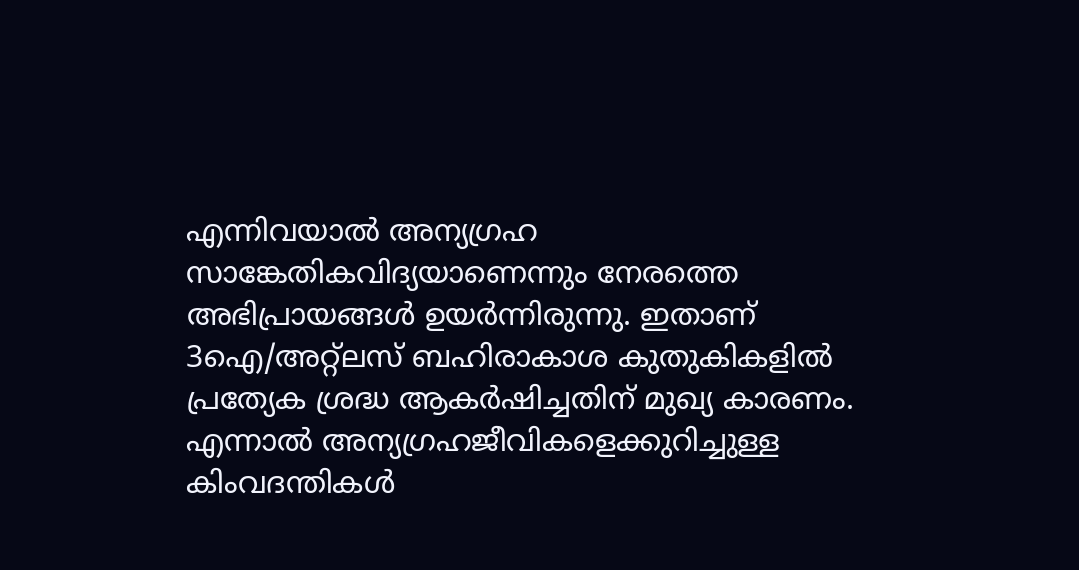എന്നിവയാൽ അന്യഗ്രഹ സാങ്കേതികവിദ്യയാണെന്നും നേരത്തെ അഭിപ്രായങ്ങൾ ഉയർന്നിരുന്നു. ഇതാണ് 3ഐ/അറ്റ്ലസ് ബഹിരാകാശ കുതുകികളില്‍ പ്രത്യേക ശ്രദ്ധ ആകർഷിച്ചതിന് മുഖ്യ കാരണം. എന്നാൽ അന്യഗ്രഹജീവികളെക്കുറിച്ചുള്ള കിംവദന്തികൾ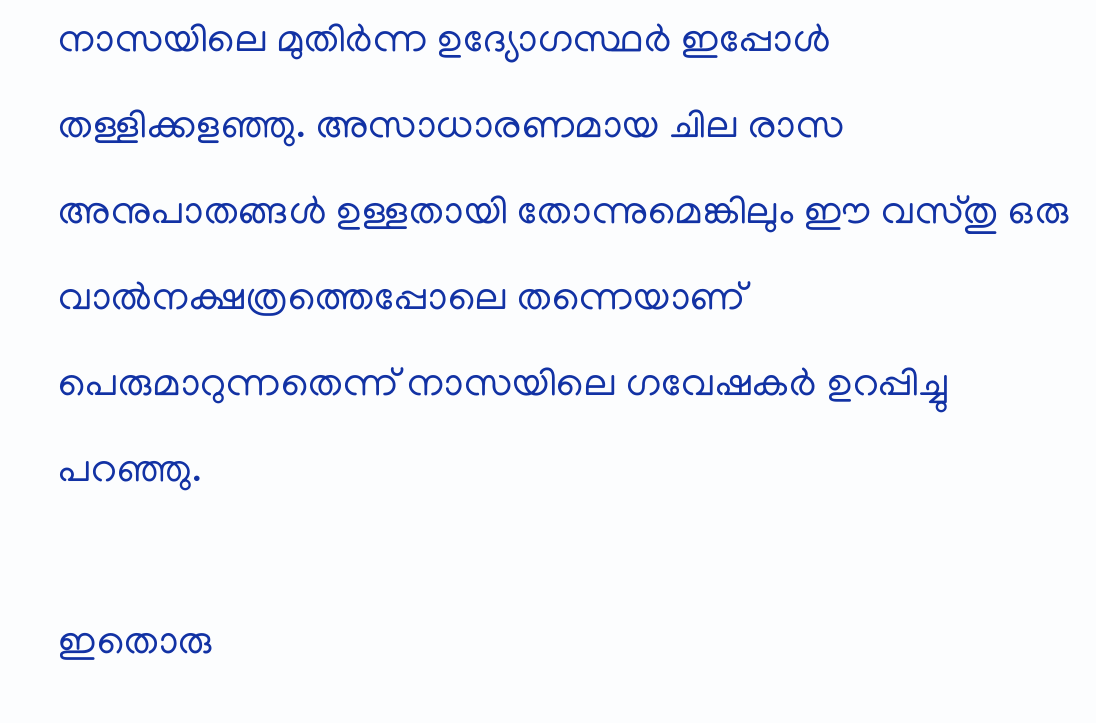നാസയിലെ മുതിർന്ന ഉദ്യോഗസ്ഥർ ഇപ്പോൾ തള്ളിക്കളഞ്ഞു. അസാധാരണമായ ചില രാസ അനുപാതങ്ങൾ ഉള്ളതായി തോന്നുമെങ്കിലും ഈ വസ്‍തു ഒരു വാൽനക്ഷത്രത്തെപ്പോലെ തന്നെയാണ് പെരുമാറുന്നതെന്ന് നാസയിലെ ഗവേഷകർ ഉറപ്പിച്ചു പറഞ്ഞു.

ഇതൊരു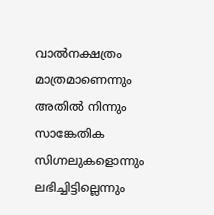വാൽനക്ഷത്രം മാത്രമാണെന്നും അതിൽ നിന്നും സാങ്കേതിക സിഗ്നലുകളൊന്നും ലഭിച്ചിട്ടില്ലെന്നും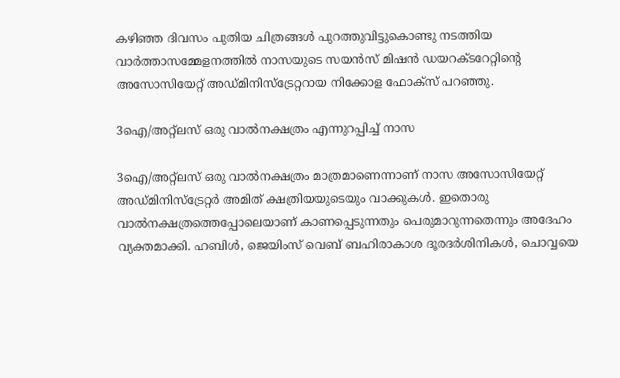കഴിഞ്ഞ ദിവസം പുതിയ ചിത്രങ്ങൾ പുറത്തുവിട്ടുകൊണ്ടു നടത്തിയ വാർത്താസമ്മേളനത്തിൽ നാസയുടെ സയൻസ് മിഷൻ ഡയറക്‌ടറേറ്റിന്‍റെ അസോസിയേറ്റ് അഡ്‌മിനിസ്ട്രേറ്ററായ നിക്കോള ഫോക്‌സ് പറഞ്ഞു.

3ഐ/അറ്റ്ലസ് ഒരു വാല്‍നക്ഷത്രം എന്നുറപ്പിച്ച് നാസ

3ഐ/അറ്റ്ലസ് ഒരു വാൽനക്ഷത്രം മാത്രമാണെന്നാണ് നാസ അസോസിയേറ്റ് അഡ്‌മിനിസ്‌ട്രേറ്റര്‍ അമിത് ക്ഷത്രിയയുടെയും വാക്കുകള്‍. ഇതൊരു വാൽനക്ഷത്രത്തെപ്പോലെയാണ് കാണപ്പെടുന്നതും പെരുമാറുന്നതെന്നും അദേഹം വ്യക്തമാക്കി. ഹബിൾ, ജെയിംസ് വെബ് ബഹിരാകാശ ദൂരദർശിനികൾ, ചൊവ്വയെ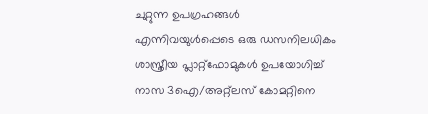ചുറ്റുന്ന ഉപഗ്രഹങ്ങൾ എന്നിവയുൾപ്പെടെ ഒരു ഡസനിലധികം ശാസ്ത്രീയ പ്ലാറ്റ്‌ഫോമുകൾ ഉപയോഗിച്ച് നാസ 3ഐ/അറ്റ്ലസ് കോമറ്റിനെ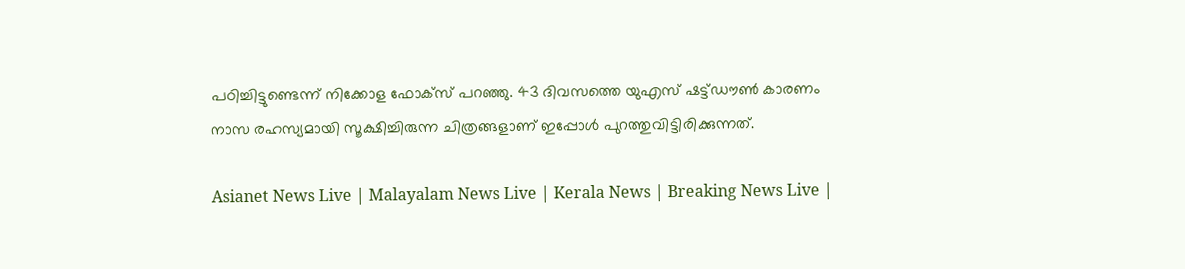പഠിച്ചിട്ടുണ്ടെന്ന് നിക്കോള ഫോക്‌സ് പറഞ്ഞു. 43 ദിവസത്തെ യുഎസ് ഷട്ട്ഡൗൺ കാരണം നാസ രഹസ്യമായി സൂക്ഷിച്ചിരുന്ന ചിത്രങ്ങളാണ് ഇപ്പോൾ പുറത്തുവിട്ടിരിക്കുന്നത്.

Asianet News Live | Malayalam News Live | Kerala News | Breaking News Live |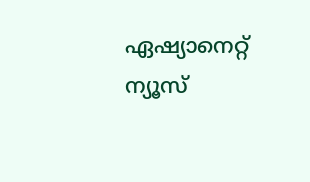ഏഷ്യാനെറ്റ് ന്യൂസ്